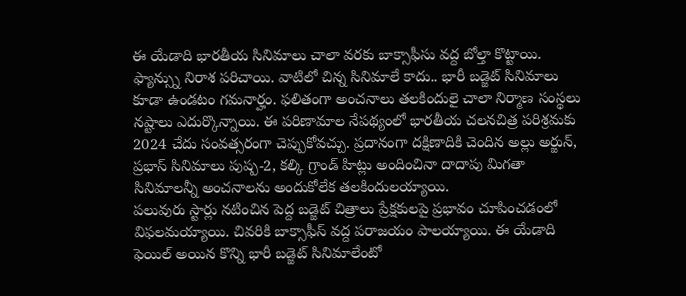ఈ యేడాది భారతీయ సినిమాలు చాలా వరకు బాక్సాఫీసు వద్ద బోల్తా కొట్టాయి. ఫ్యాన్స్ను నిరాశ పరిచాయి. వాటిలో చిన్న సినిమాలే కాదు.. భారీ బడ్జెట్ సినిమాలు కూడా ఉండటం గమనార్హం. ఫలితంగా అంచనాలు తలకిందులై చాలా నిర్మాణ సంస్థలు నష్టాలు ఎదుర్కొన్నాయి. ఈ పరిణామాల నేపథ్యంలో భారతీయ చలనచిత్ర పరిశ్రమకు 2024 చేదు సంవత్సరంగా చెప్పుకోవచ్చు. ప్రదానంగా దక్షిణాదికి చెందిన అల్లు అర్జున్, ప్రభాస్ సినిమాలు పుష్ప-2, కల్కి గ్రాండ్ హిట్లు అందించినా దాదాపు మిగతా సినిమాలన్నీ అంచనాలను అందుకోలేక తలకిందులయ్యాయి.
పలువురు స్టార్లు నటించిన పెద్ద బడ్జెట్ చిత్రాలు ప్రేక్షకులపై ప్రభావం చూపించడంలో విఫలమయ్యాయి. చివరికి బాక్సాఫీస్ వద్ద పరాజయం పాలయ్యాయి. ఈ యేడాది ఫెయిల్ అయిన కొన్ని భారీ బడ్జెట్ సినిమాలేంటో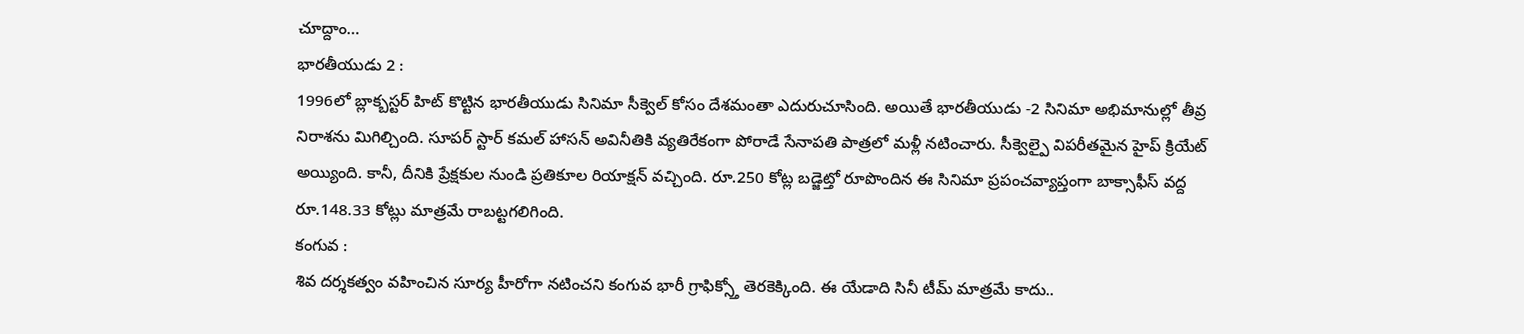చూద్దాం…
భారతీయుడు 2 :
1996లో బ్లాక్బస్టర్ హిట్ కొట్టిన భారతీయుడు సినిమా సీక్వెల్ కోసం దేశమంతా ఎదురుచూసింది. అయితే భారతీయుడు -2 సినిమా అభిమానుల్లో తీవ్ర నిరాశను మిగిల్చింది. సూపర్ స్టార్ కమల్ హాసన్ అవినీతికి వ్యతిరేకంగా పోరాడే సేనాపతి పాత్రలో మళ్లీ నటించారు. సీక్వెల్పై విపరీతమైన హైప్ క్రియేట్ అయ్యింది. కానీ, దీనికి ప్రేక్షకుల నుండి ప్రతికూల రియాక్షన్ వచ్చింది. రూ.250 కోట్ల బడ్జెట్తో రూపొందిన ఈ సినిమా ప్రపంచవ్యాప్తంగా బాక్సాఫీస్ వద్ద రూ.148.33 కోట్లు మాత్రమే రాబట్టగలిగింది.
కంగువ :
శివ దర్శకత్వం వహించిన సూర్య హీరోగా నటించని కంగువ భారీ గ్రాఫిక్స్తో తెరకెక్కింది. ఈ యేడాది సినీ టీమ్ మాత్రమే కాదు..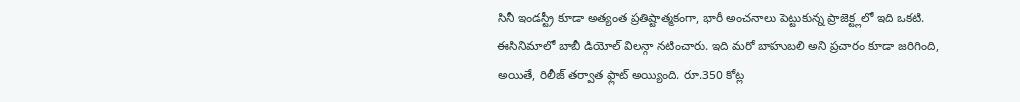సినీ ఇండస్ట్రీ కూడా అత్యంత ప్రతిష్టాత్మకంగా, భారీ అంచనాలు పెట్టుకున్న ప్రాజెక్ట్లలో ఇది ఒకటి. ఈసినిమాలో బాబీ డియోల్ విలన్గా నటించారు. ఇది మరో బాహుబలి అని ప్రచారం కూడా జరిగింది, అయితే, రిలీజ్ తర్వాత ఫ్లాట్ అయ్యింది. రూ.350 కోట్ల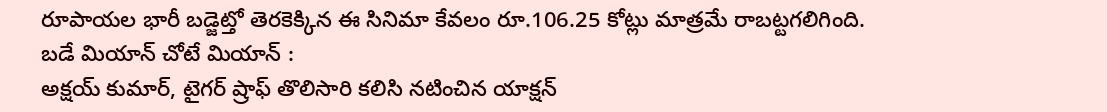రూపాయల భారీ బడ్జెట్తో తెరకెక్కిన ఈ సినిమా కేవలం రూ.106.25 కోట్లు మాత్రమే రాబట్టగలిగింది.
బడే మియాన్ చోటే మియాన్ :
అక్షయ్ కుమార్, టైగర్ ష్రాఫ్ తొలిసారి కలిసి నటించిన యాక్షన్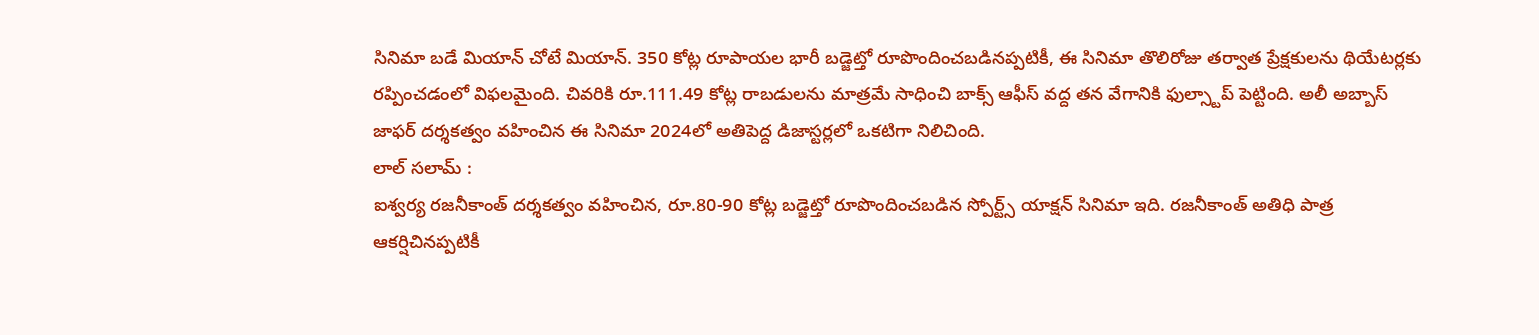సినిమా బడే మియాన్ చోటే మియాన్. 350 కోట్ల రూపాయల భారీ బడ్జెట్తో రూపొందించబడినప్పటికీ, ఈ సినిమా తొలిరోజు తర్వాత ప్రేక్షకులను థియేటర్లకు రప్పించడంలో విఫలమైంది. చివరికి రూ.111.49 కోట్ల రాబడులను మాత్రమే సాధించి బాక్స్ ఆఫీస్ వద్ద తన వేగానికి ఫుల్స్టాప్ పెట్టింది. అలీ అబ్బాస్ జాఫర్ దర్శకత్వం వహించిన ఈ సినిమా 2024లో అతిపెద్ద డిజాస్టర్లలో ఒకటిగా నిలిచింది.
లాల్ సలామ్ :
ఐశ్వర్య రజనీకాంత్ దర్శకత్వం వహించిన, రూ.80-90 కోట్ల బడ్జెట్తో రూపొందించబడిన స్పోర్ట్స్ యాక్షన్ సినిమా ఇది. రజనీకాంత్ అతిధి పాత్ర ఆకర్షిచినప్పటికీ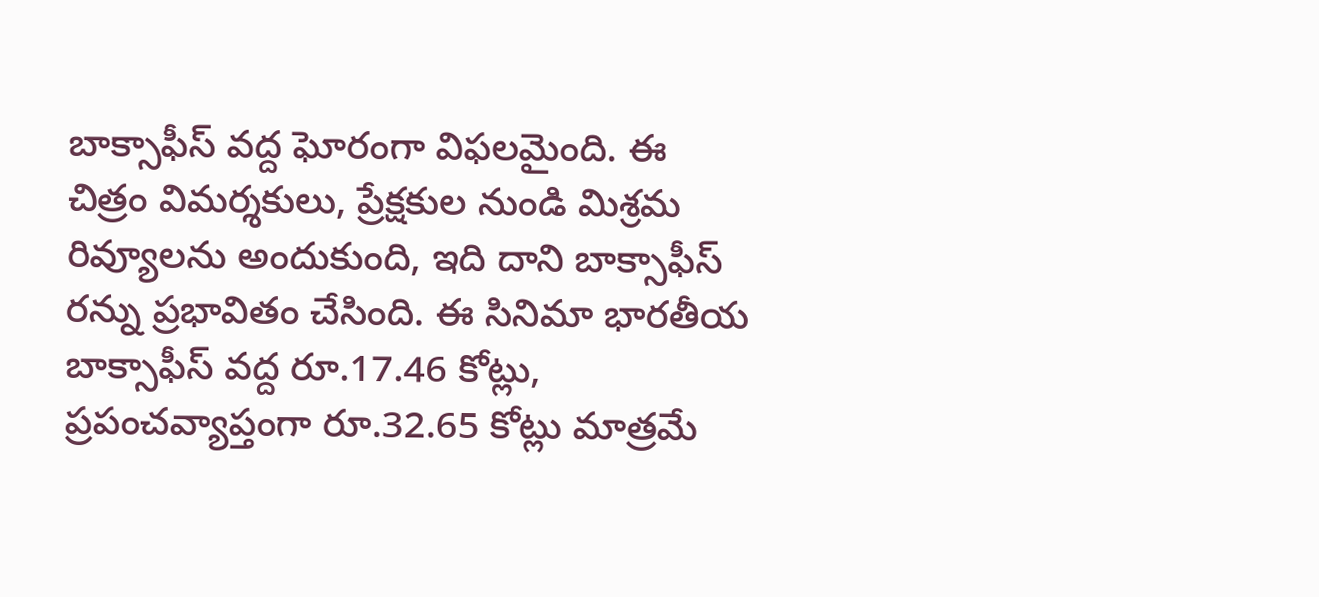బాక్సాఫీస్ వద్ద ఘోరంగా విఫలమైంది. ఈ చిత్రం విమర్శకులు, ప్రేక్షకుల నుండి మిశ్రమ రివ్యూలను అందుకుంది, ఇది దాని బాక్సాఫీస్ రన్ను ప్రభావితం చేసింది. ఈ సినిమా భారతీయ బాక్సాఫీస్ వద్ద రూ.17.46 కోట్లు, ప్రపంచవ్యాప్తంగా రూ.32.65 కోట్లు మాత్రమే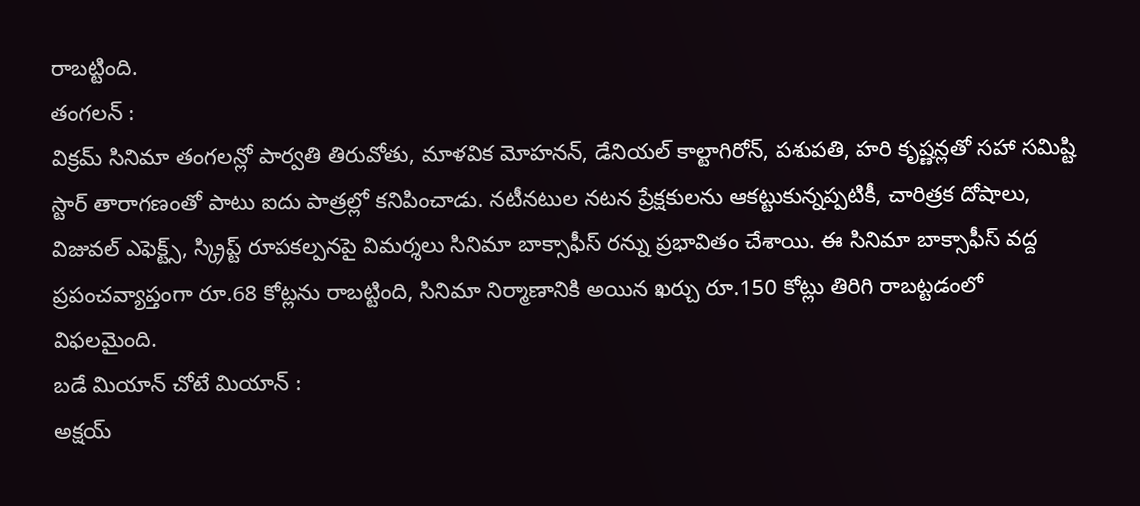రాబట్టింది.
తంగలన్ :
విక్రమ్ సినిమా తంగలన్లో పార్వతి తిరువోతు, మాళవిక మోహనన్, డేనియల్ కాల్టాగిరోన్, పశుపతి, హరి కృష్ణన్లతో సహా సమిష్టి స్టార్ తారాగణంతో పాటు ఐదు పాత్రల్లో కనిపించాడు. నటీనటుల నటన ప్రేక్షకులను ఆకట్టుకున్నప్పటికీ, చారిత్రక దోషాలు, విజువల్ ఎఫెక్ట్స్, స్క్రిప్ట్ రూపకల్పనపై విమర్శలు సినిమా బాక్సాఫీస్ రన్ను ప్రభావితం చేశాయి. ఈ సినిమా బాక్సాఫీస్ వద్ద ప్రపంచవ్యాప్తంగా రూ.68 కోట్లను రాబట్టింది, సినిమా నిర్మాణానికి అయిన ఖర్చు రూ.150 కోట్లు తిరిగి రాబట్టడంలో విఫలమైంది.
బడే మియాన్ చోటే మియాన్ :
అక్షయ్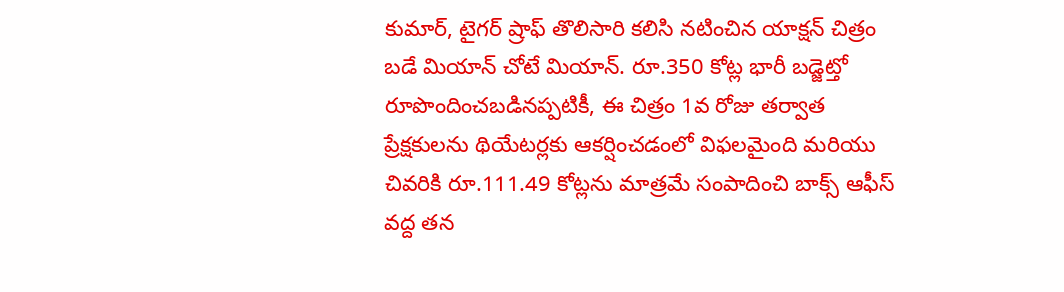కుమార్, టైగర్ ష్రాఫ్ తొలిసారి కలిసి నటించిన యాక్షన్ చిత్రం బడే మియాన్ చోటే మియాన్. రూ.350 కోట్ల భారీ బడ్జెట్తో రూపొందించబడినప్పటికీ, ఈ చిత్రం 1వ రోజు తర్వాత ప్రేక్షకులను థియేటర్లకు ఆకర్షించడంలో విఫలమైంది మరియు చివరికి రూ.111.49 కోట్లను మాత్రమే సంపాదించి బాక్స్ ఆఫీస్ వద్ద తన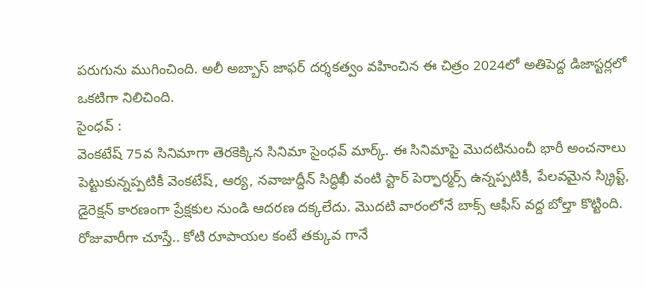పరుగును ముగించింది. అలీ అబ్బాస్ జాఫర్ దర్శకత్వం వహించిన ఈ చిత్రం 2024లో అతిపెద్ద డిజాస్టర్లలో ఒకటిగా నిలిచింది.
సైంధవ్ :
వెంకటేష్ 75వ సినిమాగా తెరకెక్కిన సినిమా సైంధవ్ మార్క్. ఈ సినిమాపై మొదటినుంచీ భారీ అంచనాలు పెట్టుకున్నప్పటికీ వెంకటేష్, ఆర్య, నవాజుద్దీన్ సిద్ధిఖీ వంటి స్టార్ పెర్ఫార్మర్స్ ఉన్నప్పటికీ, పేలవమైన స్క్రిప్ట్, డైరెక్షన్ కారణంగా ప్రేక్షకుల నుండి ఆదరణ దక్కలేదు. మొదటి వారంలోనే బాక్స్ ఆఫీస్ వద్ద బోల్తా కొట్టింది. రోజువారీగా చూస్తే.. కోటి రూపాయల కంటే తక్కువ గానే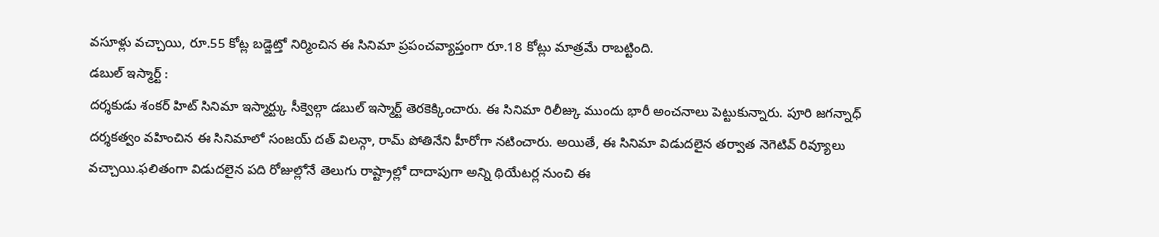వసూళ్లు వచ్చాయి, రూ.55 కోట్ల బడ్జెట్తో నిర్మించిన ఈ సినిమా ప్రపంచవ్యాప్తంగా రూ.18 కోట్లు మాత్రమే రాబట్టింది.
డబుల్ ఇస్మార్ట్ :
దర్శకుడు శంకర్ హిట్ సినిమా ఇస్మార్ట్కు సీక్వెల్గా డబుల్ ఇస్మార్ట్ తెరకెక్కించారు. ఈ సినిమా రిలీజ్కు ముందు భారీ అంచనాలు పెట్టుకున్నారు. పూరి జగన్నాధ్ దర్శకత్వం వహించిన ఈ సినిమాలో సంజయ్ దత్ విలన్గా, రామ్ పోతినేని హీరోగా నటించారు. అయితే, ఈ సినిమా విడుదలైన తర్వాత నెగెటివ్ రివ్యూలు వచ్చాయి.ఫలితంగా విడుదలైన పది రోజుల్లోనే తెలుగు రాష్ట్రాల్లో దాదాపుగా అన్ని థియేటర్ల నుంచి ఈ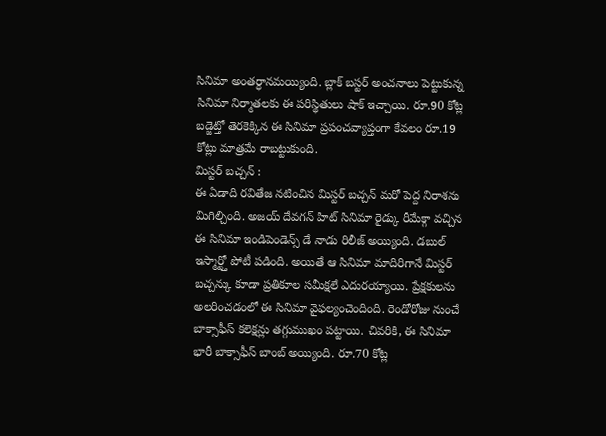సినిమా అంతర్ధానమయ్యింది. బ్లాక్ బస్టర్ అంచనాలు పెట్టుకున్న సినిమా నిర్మాతలకు ఈ పరిస్థితులు షాక్ ఇచ్చాయి. రూ.90 కోట్ల బడ్జెట్తో తెరకెక్కిన ఈ సినిమా ప్రపంచవ్యాప్తంగా కేవలం రూ.19 కోట్లు మాత్రమే రాబట్టుకుంది.
మిస్టర్ బచ్చన్ :
ఈ ఏడాది రవితేజ నటించిన మిస్టర్ బచ్చన్ మరో పెద్ద నిరాశను మిగిల్చింది. అజయ్ దేవగన్ హిట్ సినిమా రైడ్కు రీమేక్గా వచ్చిన ఈ సినిమా ఇండిపెండెన్స్ డే నాడు రిలీజ్ అయ్యింది. డబుల్ ఇస్మార్ట్తో పోటీ పడింది. అయితే ఆ సినిమా మాదిరిగానే మిస్టర్ బచ్చన్కు కూడా ప్రతికూల సమీక్షలే ఎదురయ్యాయి. ప్రేక్షకులను అలరించడంలో ఈ సినిమా వైఫల్యంచెందింది. రెండోరోజు నుంచే బాక్సాఫీస్ కలెక్షన్లు తగ్గుముఖం పట్టాయి. చివరికి, ఈ సినిమా భారీ బాక్సాఫీస్ బాంబ్ అయ్యింది. రూ.70 కోట్ల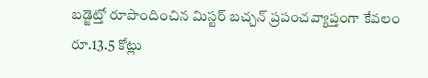బడ్జెట్తో రూపొందించిన మిస్టర్ బచ్చన్ ప్రపంచవ్యాప్తంగా కేవలం రూ.13.5 కోట్లు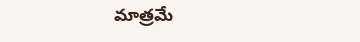మాత్రమే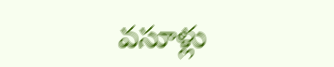వసూళ్లు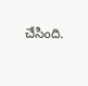చేసింది.